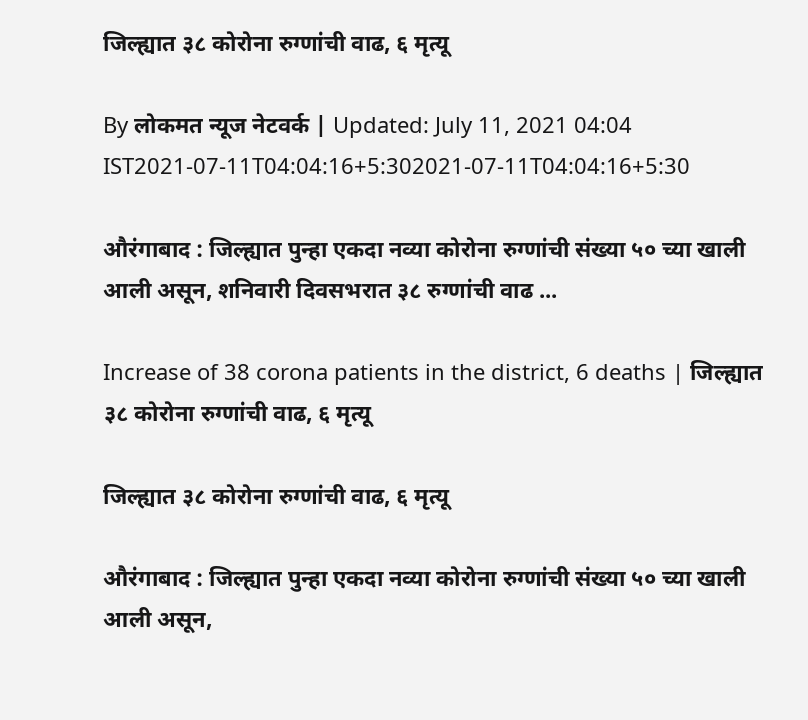जिल्ह्यात ३८ कोरोना रुग्णांची वाढ, ६ मृत्यू

By लोकमत न्यूज नेटवर्क | Updated: July 11, 2021 04:04 IST2021-07-11T04:04:16+5:302021-07-11T04:04:16+5:30

औरंगाबाद : जिल्ह्यात पुन्हा एकदा नव्या कोरोना रुग्णांची संख्या ५० च्या खाली आली असून, शनिवारी दिवसभरात ३८ रुग्णांची वाढ ...

Increase of 38 corona patients in the district, 6 deaths | जिल्ह्यात ३८ कोरोना रुग्णांची वाढ, ६ मृत्यू

जिल्ह्यात ३८ कोरोना रुग्णांची वाढ, ६ मृत्यू

औरंगाबाद : जिल्ह्यात पुन्हा एकदा नव्या कोरोना रुग्णांची संख्या ५० च्या खाली आली असून,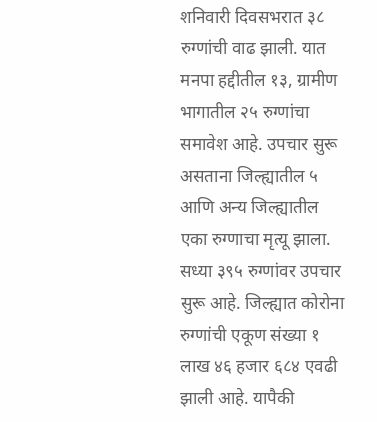शनिवारी दिवसभरात ३८ रुग्णांची वाढ झाली. यात मनपा हद्दीतील १३, ग्रामीण भागातील २५ रुग्णांचा समावेश आहे. उपचार सुरू असताना जिल्ह्यातील ५ आणि अन्य जिल्ह्यातील एका रुग्णाचा मृत्यू झाला. सध्या ३९५ रुग्णांवर उपचार सुरू आहे. जिल्ह्यात कोरोना रुग्णांची एकूण संख्या १ लाख ४६ हजार ६८४ एवढी झाली आहे. यापैकी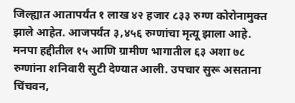जिल्ह्यात आतापर्यंत १ लाख ४२ हजार ८३३ रुग्ण कोरोनामुक्त झाले आहेत. आजपर्यंत ३,४५६ रुग्णांचा मृत्यू झाला आहे. मनपा हद्दीतील १५ आणि ग्रामीण भागातील ६३ अशा ७८ रुग्णांना शनिवारी सुटी देण्यात आली. उपचार सुरू असताना चिंचवन,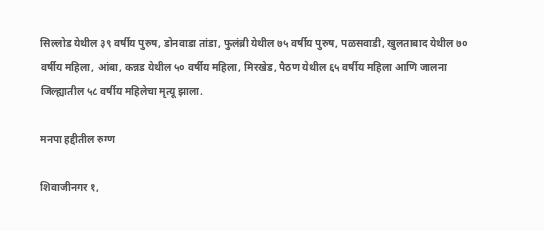सिल्लोड येथील ३९ वर्षीय पुरुष, डोनवाडा तांडा, फुलंब्री येथील ७५ वर्षीय पुरुष, पळसवाडी, खुलताबाद येथील ७० वर्षीय महिला, आंबा, कन्नड येथील ५० वर्षीय महिला, मिरखेड, पैठण येथील ६५ वर्षीय महिला आणि जालना जिल्ह्यातील ५८ वर्षीय महिलेचा मृत्यू झाला.

मनपा हद्दीतील रुग्ण

शिवाजीनगर १,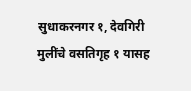सुधाकरनगर १, देवगिरी मुलींचे वसतिगृह १ यासह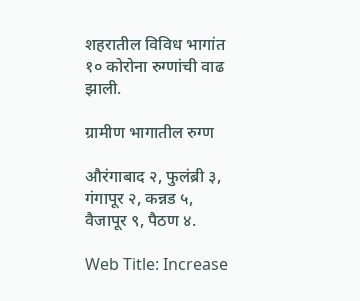शहरातील विविध भागांत १० कोरोना रुग्णांची वाढ झाली.

ग्रामीण भागातील रुग्ण

औरंगाबाद २, फुलंब्री ३, गंगापूर २, कन्नड ५, वैजापूर ९, पैठण ४.

Web Title: Increase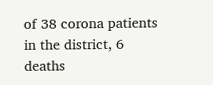of 38 corona patients in the district, 6 deaths